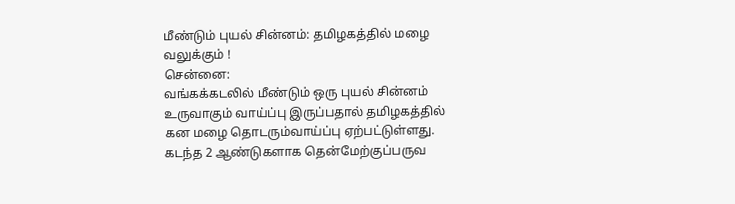மீண்டும் புயல் சின்னம்: தமிழகத்தில் மழை வலுக்கும் !
சென்னை:
வங்கக்கடலில் மீண்டும் ஒரு புயல் சின்னம் உருவாகும் வாய்ப்பு இருப்பதால் தமிழகத்தில் கன மழை தொடரும்வாய்ப்பு ஏற்பட்டுள்ளது.
கடந்த 2 ஆண்டுகளாக தென்மேற்குப்பருவ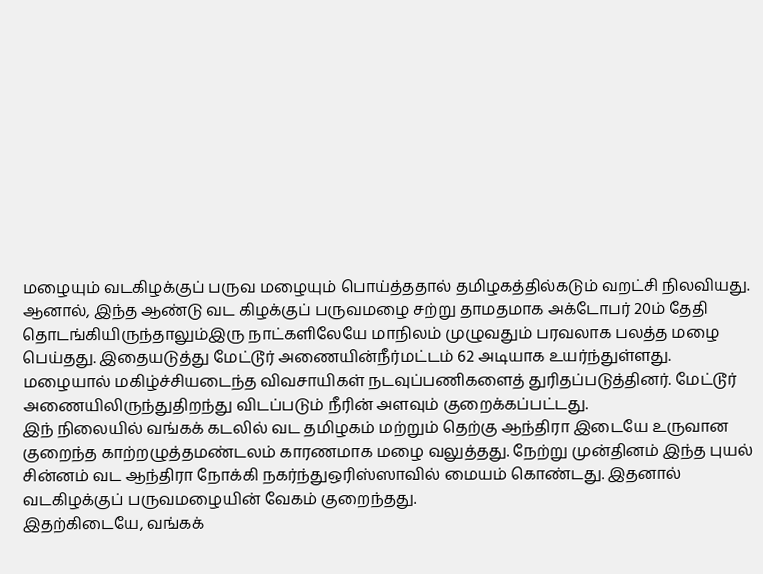மழையும் வடகிழக்குப் பருவ மழையும் பொய்த்ததால் தமிழகத்தில்கடும் வறட்சி நிலவியது.
ஆனால், இந்த ஆண்டு வட கிழக்குப் பருவமழை சற்று தாமதமாக அக்டோபர் 20ம் தேதி தொடங்கியிருந்தாலும்இரு நாட்களிலேயே மாநிலம் முழுவதும் பரவலாக பலத்த மழை பெய்தது. இதையடுத்து மேட்டூர் அணையின்நீர்மட்டம் 62 அடியாக உயர்ந்துள்ளது.
மழையால் மகிழ்ச்சியடைந்த விவசாயிகள் நடவுப்பணிகளைத் துரிதப்படுத்தினர். மேட்டூர் அணையிலிருந்துதிறந்து விடப்படும் நீரின் அளவும் குறைக்கப்பட்டது.
இந் நிலையில் வங்கக் கடலில் வட தமிழகம் மற்றும் தெற்கு ஆந்திரா இடையே உருவான குறைந்த காற்றழுத்தமண்டலம் காரணமாக மழை வலுத்தது. நேற்று முன்தினம் இந்த புயல் சின்னம் வட ஆந்திரா நோக்கி நகர்ந்துஒரிஸ்ஸாவில் மையம் கொண்டது. இதனால் வடகிழக்குப் பருவமழையின் வேகம் குறைந்தது.
இதற்கிடையே, வங்கக்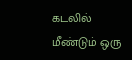கடலில் மீண்டும் ஒரு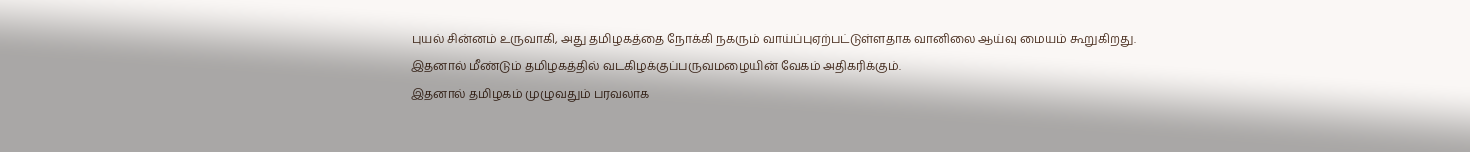புயல் சின்னம் உருவாகி, அது தமிழகத்தை நோக்கி நகரும் வாய்ப்புஏற்பட்டுள்ளதாக வானிலை ஆய்வு மையம் கூறுகிறது. இதனால் மீண்டும் தமிழகத்தில் வடகிழக்குப்பருவமழையின் வேகம் அதிகரிக்கும்.
இதனால் தமிழகம் முழுவதும் பரவலாக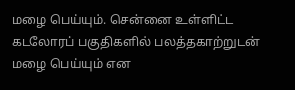மழை பெய்யும். சென்னை உள்ளிட்ட கடலோரப் பகுதிகளில் பலத்தகாற்றுடன் மழை பெய்யும் என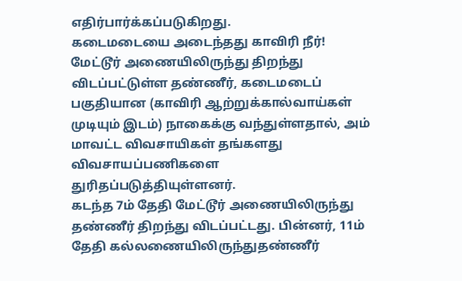எதிர்பார்க்கப்படுகிறது.
கடைமடையை அடைந்தது காவிரி நீர்!
மேட்டூர் அணையிலிருந்து திறந்து விடப்பட்டுள்ள தண்ணீர், கடைமடைப் பகுதியான (காவிரி ஆற்றுக்கால்வாய்கள் முடியும் இடம்) நாகைக்கு வந்துள்ளதால், அம் மாவட்ட விவசாயிகள் தங்களது விவசாயப்பணிகளை துரிதப்படுத்தியுள்ளனர்.
கடந்த 7ம் தேதி மேட்டூர் அணையிலிருந்து தண்ணீர் திறந்து விடப்பட்டது. பின்னர், 11ம் தேதி கல்லணையிலிருந்துதண்ணீர்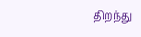திறந்து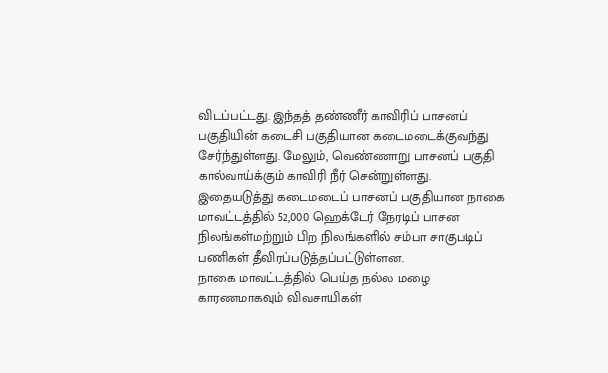விடப்பட்டது. இந்தத் தண்ணீர் காவிரிப் பாசனப் பகுதியின் கடைசி பகுதியான கடைமடைக்குவந்து சேர்ந்துள்ளது. மேலும், வெண்ணாறு பாசனப் பகுதி கால்வாய்க்கும் காவிரி நீர் சென்றுள்ளது.
இதையடுத்து கடைமடைப் பாசனப் பகுதியான நாகை மாவட்டத்தில் 52,000 ஹெக்டேர் நேரடிப் பாசன நிலங்கள்மற்றும் பிற நிலங்களில் சம்பா சாகுபடிப் பணிகள் தீவிரப்படுத்தப்பட்டுள்ளன.
நாகை மாவட்டத்தில் பெய்த நல்ல மழை காரணமாகவும் விவசாயிகள்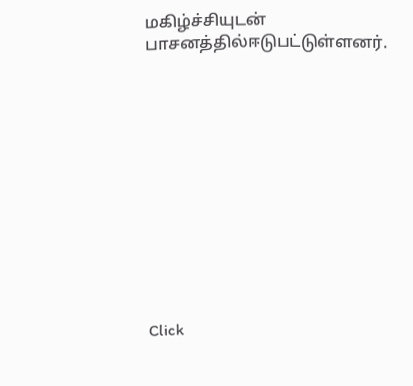மகிழ்ச்சியுடன் பாசனத்தில்ஈடுபட்டுள்ளனர்.












Click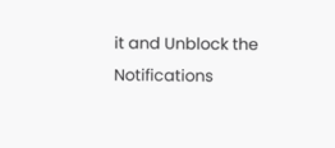it and Unblock the Notifications